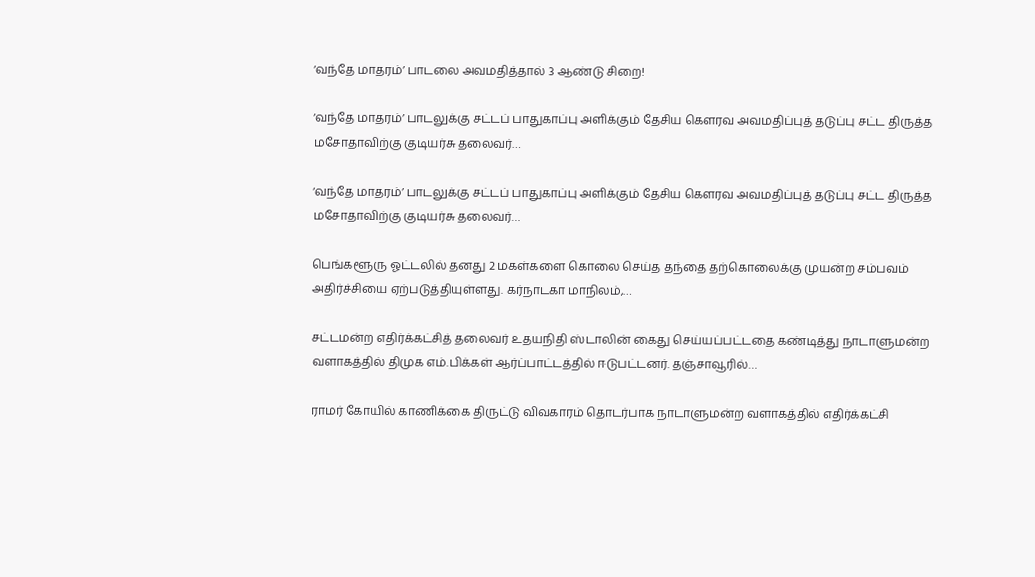‘வந்தே மாதரம்’ பாடலை அவமதித்தால் 3 ஆண்டு சிறை!

‘வந்தே மாதரம்’ பாடலுக்கு சட்டப் பாதுகாப்பு அளிக்கும் தேசிய கௌரவ அவமதிப்புத் தடுப்பு சட்ட திருத்த மசோதாவிற்கு குடியர்சு தலைவர்…

‘வந்தே மாதரம்’ பாடலுக்கு சட்டப் பாதுகாப்பு அளிக்கும் தேசிய கௌரவ அவமதிப்புத் தடுப்பு சட்ட திருத்த மசோதாவிற்கு குடியர்சு தலைவர்…

பெங்களூரு ஓட்டலில் தனது 2 மகள்களை கொலை செய்த தந்தை தற்கொலைக்கு முயன்ற சம்பவம் அதிர்ச்சியை ஏற்படுத்தியுள்ளது. கர்நாடகா மாநிலம்,…

சட்டமன்ற எதிர்க்கட்சித் தலைவர் உதயநிதி ஸ்டாலின் கைது செய்யப்பட்டதை கண்டித்து நாடாளுமன்ற வளாகத்தில் திமுக எம்.பிக்கள் ஆர்ப்பாட்டத்தில் ஈடுபட்டனர். தஞ்சாவூரில்…

ராமர் கோயில் காணிக்கை திருட்டு விவகாரம் தொடர்பாக நாடாளுமன்ற வளாகத்தில் எதிர்க்கட்சி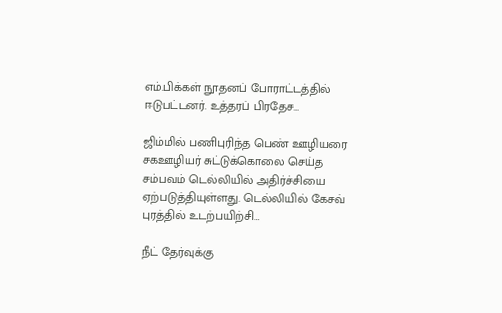எம்.பிக்கள் நூதனப் போராட்டத்தில் ஈடுபட்டனர். உத்தரப் பிரதேச…

ஜிம்மில் பணிபுரிந்த பெண் ஊழியரை சகஊழியர் சுட்டுக்கொலை செய்த சம்பவம் டெல்லியில் அதிர்ச்சியை ஏற்படுத்தியுள்ளது. டெல்லியில் கேசவ் புரத்தில் உடற்பயிற்சி…

நீட் தேர்வுக்கு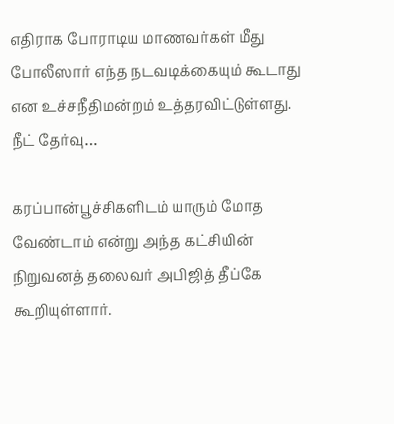எதிராக போராடிய மாணவர்கள் மீது போலீஸார் எந்த நடவடிக்கையும் கூடாது என உச்சநீதிமன்றம் உத்தரவிட்டுள்ளது. நீட் தேர்வு…

கரப்பான்பூச்சிகளிடம் யாரும் மோத வேண்டாம் என்று அந்த கட்சியின் நிறுவனத் தலைவர் அபிஜித் தீப்கே கூறியுள்ளார்.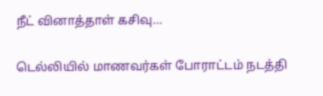நீட் வினாத்தாள் கசிவு…

டெல்லியில் மாணவர்கள் போராட்டம் நடத்தி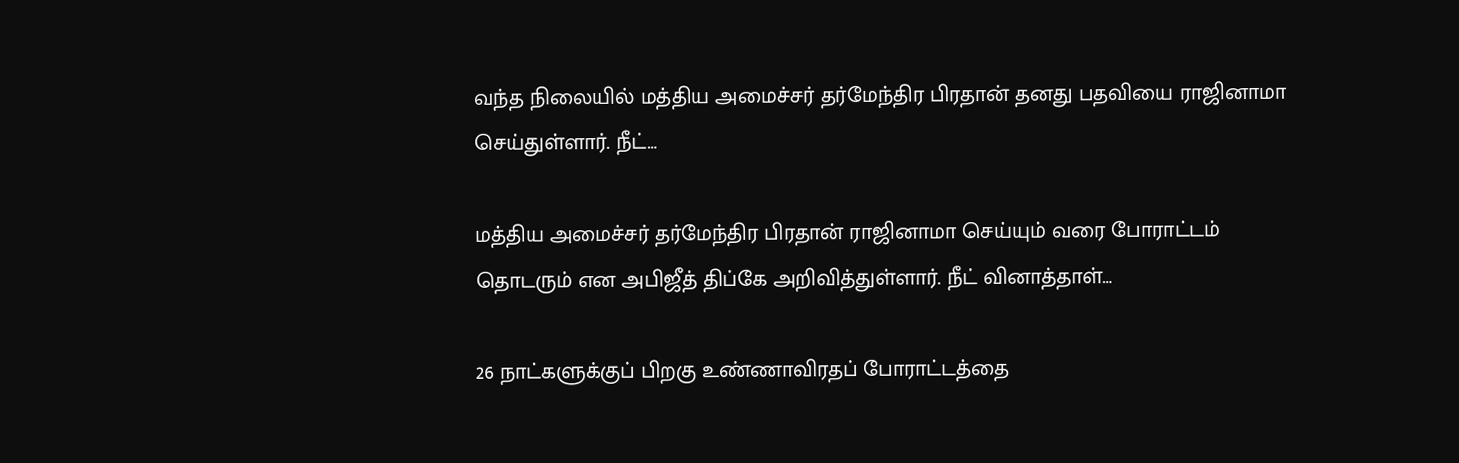வந்த நிலையில் மத்திய அமைச்சர் தர்மேந்திர பிரதான் தனது பதவியை ராஜினாமா செய்துள்ளார். நீட்…

மத்திய அமைச்சர் தர்மேந்திர பிரதான் ராஜினாமா செய்யும் வரை போராட்டம் தொடரும் என அபிஜீத் திப்கே அறிவித்துள்ளார். நீட் வினாத்தாள்…

26 நாட்களுக்குப் பிறகு உண்ணாவிரதப் போராட்டத்தை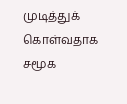முடித்துக் கொள்வதாக சமூக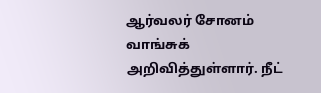ஆர்வலர் சோனம் வாங்சுக் அறிவித்துள்ளார். நீட்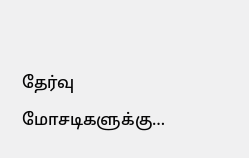தேர்வு மோசடிகளுக்கு…